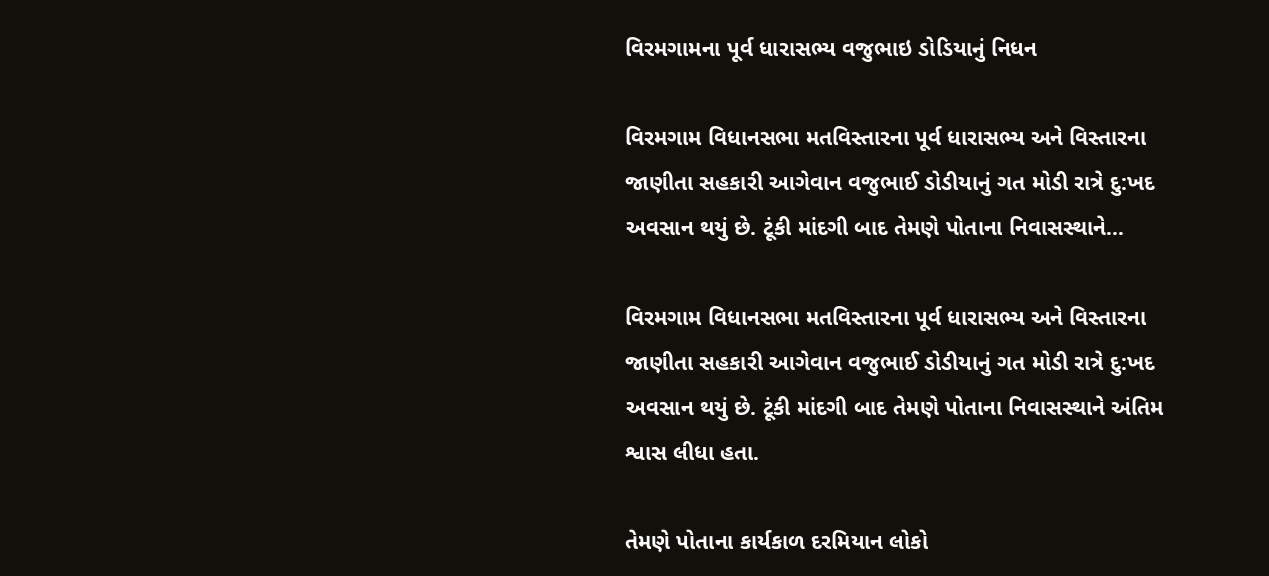વિરમગામના પૂર્વ ધારાસભ્ય વજુભાઇ ડોડિયાનું નિધન

વિરમગામ વિધાનસભા મતવિસ્તારના પૂર્વ ધારાસભ્ય અને વિસ્તારના જાણીતા સહકારી આગેવાન વજુભાઈ ડોડીયાનું ગત મોડી રાત્રે દુ:ખદ અવસાન થયું છે. ટૂંકી માંદગી બાદ તેમણે પોતાના નિવાસસ્થાને…

વિરમગામ વિધાનસભા મતવિસ્તારના પૂર્વ ધારાસભ્ય અને વિસ્તારના જાણીતા સહકારી આગેવાન વજુભાઈ ડોડીયાનું ગત મોડી રાત્રે દુ:ખદ અવસાન થયું છે. ટૂંકી માંદગી બાદ તેમણે પોતાના નિવાસસ્થાને અંતિમ શ્વાસ લીધા હતા.

તેમણે પોતાના કાર્યકાળ દરમિયાન લોકો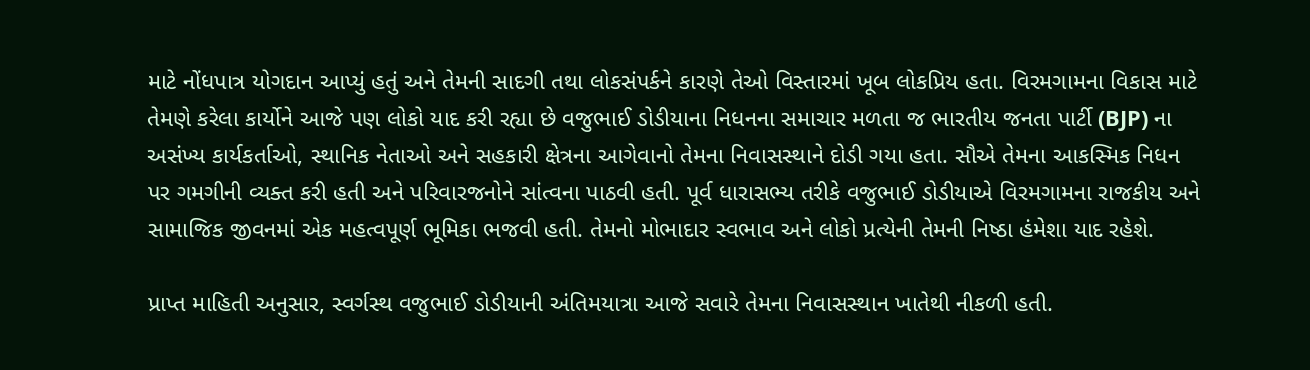માટે નોંધપાત્ર યોગદાન આપ્યું હતું અને તેમની સાદગી તથા લોકસંપર્કને કારણે તેઓ વિસ્તારમાં ખૂબ લોકપ્રિય હતા. વિરમગામના વિકાસ માટે તેમણે કરેલા કાર્યોને આજે પણ લોકો યાદ કરી રહ્યા છે વજુભાઈ ડોડીયાના નિધનના સમાચાર મળતા જ ભારતીય જનતા પાર્ટી (BJP) ના અસંખ્ય કાર્યકર્તાઓ, સ્થાનિક નેતાઓ અને સહકારી ક્ષેત્રના આગેવાનો તેમના નિવાસસ્થાને દોડી ગયા હતા. સૌએ તેમના આકસ્મિક નિધન પર ગમગીની વ્યક્ત કરી હતી અને પરિવારજનોને સાંત્વના પાઠવી હતી. પૂર્વ ધારાસભ્ય તરીકે વજુભાઈ ડોડીયાએ વિરમગામના રાજકીય અને સામાજિક જીવનમાં એક મહત્વપૂર્ણ ભૂમિકા ભજવી હતી. તેમનો મોભાદાર સ્વભાવ અને લોકો પ્રત્યેની તેમની નિષ્ઠા હંમેશા યાદ રહેશે.

પ્રાપ્ત માહિતી અનુસાર, સ્વર્ગસ્થ વજુભાઈ ડોડીયાની અંતિમયાત્રા આજે સવારે તેમના નિવાસસ્થાન ખાતેથી નીકળી હતી.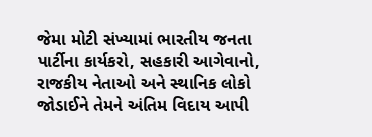જેમા મોટી સંખ્યામાં ભારતીય જનતા પાર્ટીના કાર્યકરો, સહકારી આગેવાનો, રાજકીય નેતાઓ અને સ્થાનિક લોકો જોડાઈને તેમને અંતિમ વિદાય આપી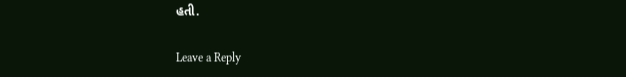હતી.

Leave a Reply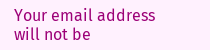Your email address will not be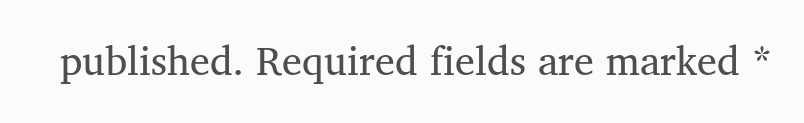published. Required fields are marked *